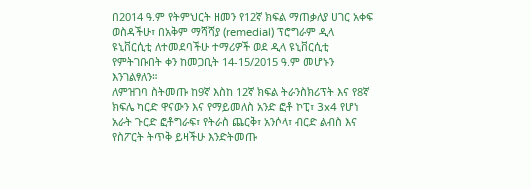በ2014 ዓ.ም የትምህርት ዘመን የ12ኛ ክፍል ማጠቃለያ ሀገር አቀፍ ወስዳችሁ፣ በአቅም ማሻሻያ (remedial) ፕሮግራም ዲላ ዩኒቨርሲቲ ለተመደባችሁ ተማሪዎች ወደ ዲላ ዩኒቨርሲቲ የምትገቡበት ቀን ከመጋቢት 14-15/2015 ዓ.ም መሆኑን እንገልፃለን።
ለምዝገባ ስትመጡ ከ9ኛ እስከ 12ኛ ክፍል ትራንስክሪፕት እና የ8ኛ ክፍሌ ካርድ ዋናውን እና የማይመለስ አንድ ፎቶ ኮፒ፣ 3x4 የሆነ አራት ጉርድ ፎቶግራፍ፣ የትራስ ጨርቅ፣ አንሶላ፣ ብርድ ልብስ እና የስፖርት ትጥቅ ይዛችሁ እንድትመጡ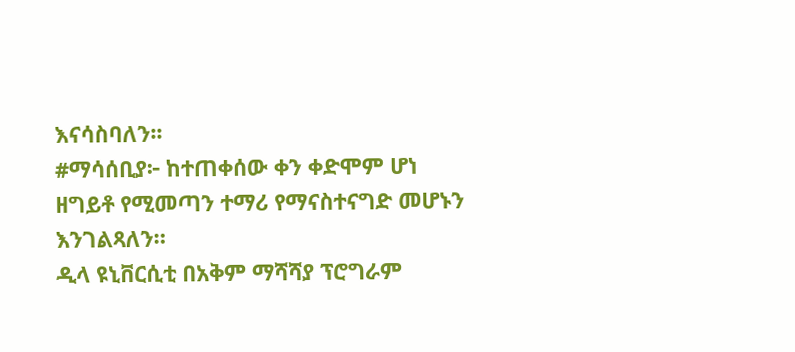እናሳስባለን፡፡
#ማሳሰቢያ፦ ከተጠቀሰው ቀን ቀድሞም ሆነ ዘግይቶ የሚመጣን ተማሪ የማናስተናግድ መሆኑን እንገልጻለን።
ዲላ ዩኒቨርሲቲ በአቅም ማሻሻያ ፕሮግራም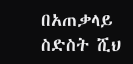በአጠቃላይ ስድስት ሺህ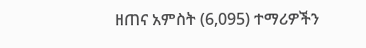ዘጠና አምስት (6,095) ተማሪዎችን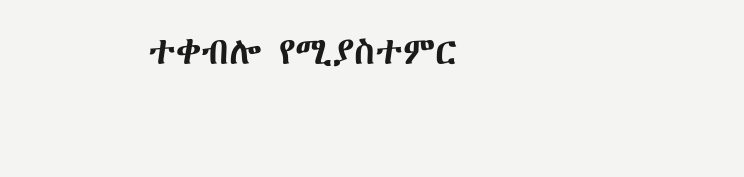ተቀብሎ የሚያስተምር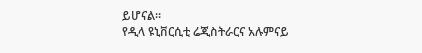ይሆናል።
የዲላ ዩኒቨርሲቲ ሬጂስትራርና አሉምናይ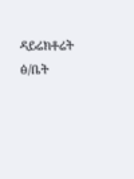ዳይሬክቶሬት ፅ/ቤት